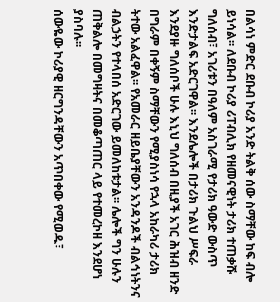በልሳነ ምድር ደቡብ ኮሪያ አንድ ትልቅ ሰው ስማቸው ከፍ ብሎ ይነሳል፡፡ ለደቡብ ኮሪያ ሪፐብሊክ የዘመናዊነት ታሪክ ተጠቃሹ ግለሰብ፣ አገሪቱን በዓለም አስገራሚ የታሪክ ዓውድ ውስጥ እንድታልፍ አድርገዋል፡፡ እንደሌሎች በታሪክ ጉልህ ሥፍራ እንደያዙ ግለሰቦች ሁሉ እኒህ ግለሰብ በዚያች አገር ሕዝብ ዘንድ በግራም በቀኝም ስማቸውን የሚያስነሳ የኋላ አከራካሪ ታሪክ ትተው አልፈዋል፡፡ የአመራር ዘይቤያቸውን አንዳንዶች ብልኅነትንና ብልኃትን የተላበሰ አድርገው ይመለከቱታል፡፡ ሌሎች ግን ሁሉን ጠቅልሎ በመግዛትና በመቆጣጠር ላይ የተመረኮዘ እንደሆነ ያስባሉ፡፡
ሰውዬው ኮሪያዊ ዘርግንዳቸውን አጥበቀው የሚወዱ፣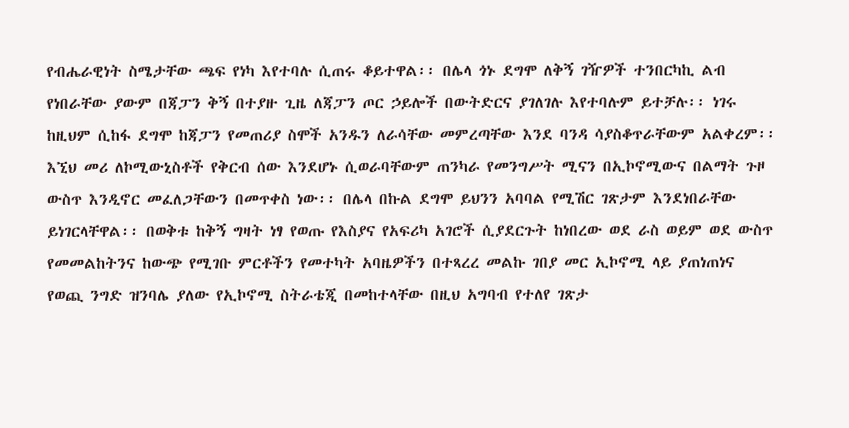የብሔራዊነት ስሜታቸው ጫፍ የነካ እየተባሉ ሲጠሩ ቆይተዋል፡፡ በሌላ ጎኑ ደግሞ ለቅኝ ገዥዎች ተንበርካኪ ልብ የነበራቸው ያውም በጃፓን ቅኝ በተያዙ ጊዜ ለጃፓን ጦር ኃይሎች በውትድርና ያገለገሉ እየተባሉም ይተቻሉ፡፡ ነገሩ ከዚህም ሲከፋ ደግሞ ከጃፓን የመጠሪያ ስሞች አንዱን ለራሳቸው መምረጣቸው እንደ ባንዳ ሳያስቆጥራቸውም አልቀረም፡፡
እኚህ መሪ ለኮሚውኒስቶች የቅርብ ሰው እንደሆኑ ሲወራባቸውም ጠንካራ የመንግሥት ሚናን በኢኮኖሚውና በልማት ጉዞ ውስጥ እንዲኖር መፈለጋቸውን በመጥቀስ ነው፡፡ በሌላ በኩል ደግሞ ይህንን አባባል የሚሽር ገጽታም እንደነበራቸው ይነገርላቸዋል፡፡ በወቅቱ ከቅኝ ግዛት ነፃ የወጡ የእስያና የአፍሪካ አገሮች ሲያደርጉት ከነበረው ወደ ራስ ወይም ወደ ውስጥ የመመልከትንና ከውጭ የሚገቡ ምርቶችን የመተካት አባዜዎችን በተጻረረ መልኩ ገበያ መር ኢኮኖሚ ላይ ያጠነጠነና የወጪ ንግድ ዝንባሌ ያለው የኢኮኖሚ ስትራቴጂ በመከተላቸው በዚህ አግባብ የተለየ ገጽታ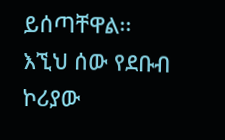ይሰጣቸዋል፡፡
እኚህ ሰው የደቡብ ኮሪያው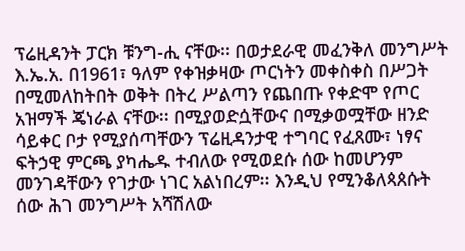ፕሬዚዳንት ፓርክ ቹንግ-ሒ ናቸው፡፡ በወታደራዊ መፈንቅለ መንግሥት እ.ኤ.አ. በ1961፣ ዓለም የቀዝቃዛው ጦርነትን መቀስቀስ በሥጋት በሚመለከትበት ወቅት በትረ ሥልጣን የጨበጡ የቀድሞ የጦር አዝማች ጄነራል ናቸው፡፡ በሚያወድሷቸውና በሚቃወሟቸው ዘንድ ሳይቀር ቦታ የሚያሰጣቸውን ፕሬዚዳንታዊ ተግባር የፈጸሙ፣ ነፃና ፍትኃዊ ምርጫ ያካሔዱ ተብለው የሚወደሱ ሰው ከመሆንም መንገዳቸውን የገታው ነገር አልነበረም፡፡ እንዲህ የሚንቆለጳጰሱት ሰው ሕገ መንግሥት አሻሽለው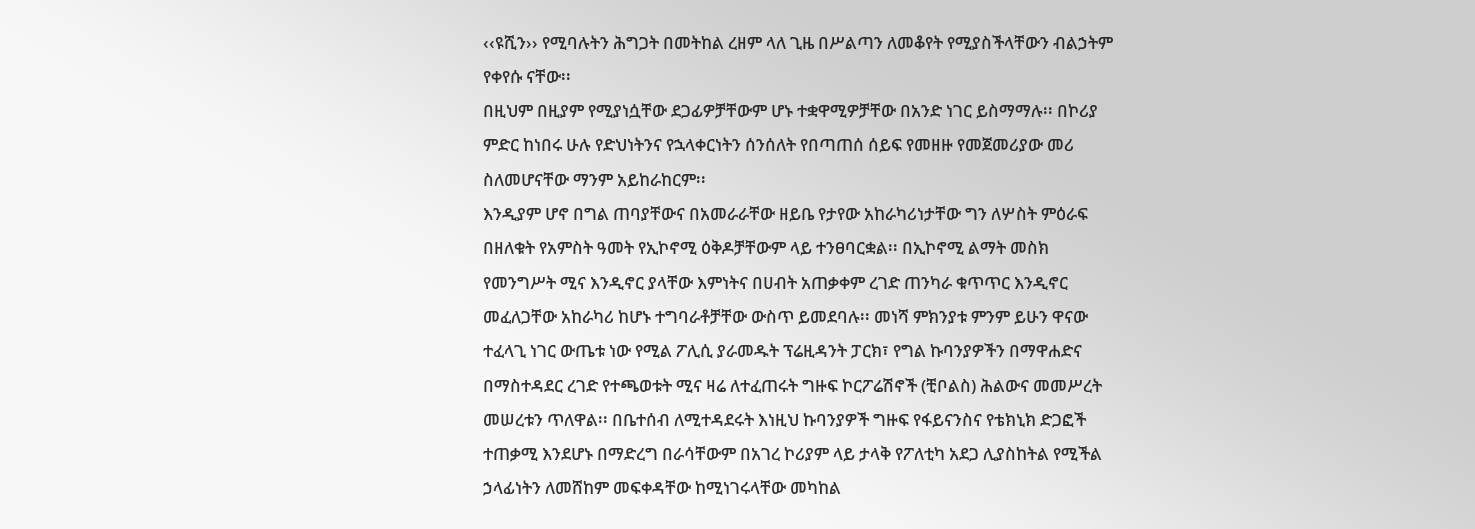‹‹ዩሺን›› የሚባሉትን ሕግጋት በመትከል ረዘም ላለ ጊዜ በሥልጣን ለመቆየት የሚያስችላቸውን ብልኃትም የቀየሱ ናቸው፡፡
በዚህም በዚያም የሚያነሷቸው ደጋፊዎቻቸውም ሆኑ ተቋዋሚዎቻቸው በአንድ ነገር ይስማማሉ፡፡ በኮሪያ ምድር ከነበሩ ሁሉ የድህነትንና የኋላቀርነትን ሰንሰለት የበጣጠሰ ሰይፍ የመዘዙ የመጀመሪያው መሪ ስለመሆናቸው ማንም አይከራከርም፡፡
እንዲያም ሆኖ በግል ጠባያቸውና በአመራራቸው ዘይቤ የታየው አከራካሪነታቸው ግን ለሦስት ምዕራፍ በዘለቁት የአምስት ዓመት የኢኮኖሚ ዕቅዶቻቸውም ላይ ተንፀባርቋል፡፡ በኢኮኖሚ ልማት መስክ የመንግሥት ሚና እንዲኖር ያላቸው እምነትና በሀብት አጠቃቀም ረገድ ጠንካራ ቁጥጥር እንዲኖር መፈለጋቸው አከራካሪ ከሆኑ ተግባራቶቻቸው ውስጥ ይመደባሉ፡፡ መነሻ ምክንያቱ ምንም ይሁን ዋናው ተፈላጊ ነገር ውጤቱ ነው የሚል ፖሊሲ ያራመዱት ፕሬዚዳንት ፓርክ፣ የግል ኩባንያዎችን በማዋሐድና በማስተዳደር ረገድ የተጫወቱት ሚና ዛሬ ለተፈጠሩት ግዙፍ ኮርፖሬሽኖች (ቺቦልስ) ሕልውና መመሥረት መሠረቱን ጥለዋል፡፡ በቤተሰብ ለሚተዳደሩት እነዚህ ኩባንያዎች ግዙፍ የፋይናንስና የቴክኒክ ድጋፎች ተጠቃሚ እንደሆኑ በማድረግ በራሳቸውም በአገረ ኮሪያም ላይ ታላቅ የፖለቲካ አደጋ ሊያስከትል የሚችል ኃላፊነትን ለመሸከም መፍቀዳቸው ከሚነገሩላቸው መካከል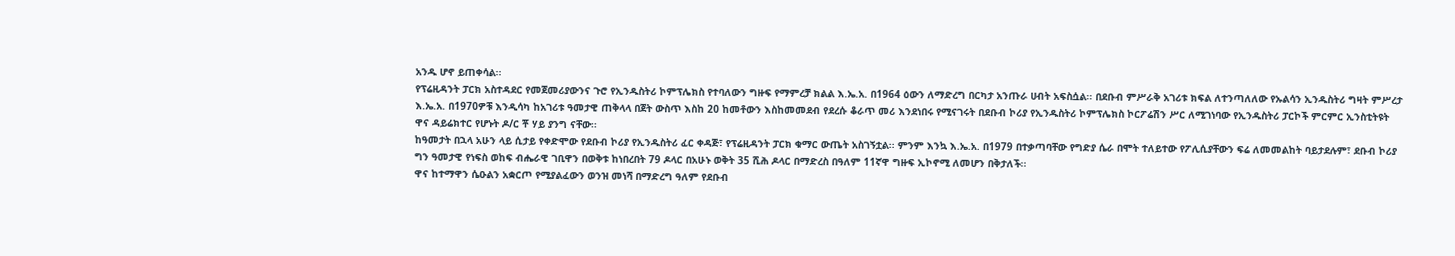አንዱ ሆኖ ይጠቀሳል፡፡
የፕሬዚዳንት ፓርክ አስተዳደር የመጀመሪያውንና ጉሮ የኢንዱስትሪ ኮምፕሌክስ የተባለውን ግዙፍ የማምረቻ ክልል እ.ኤ.አ. በ1964 ዕውን ለማድረግ በርካታ አንጡራ ሀብት አፍስሷል፡፡ በደቡብ ምሥራቅ አገሪቱ ክፍል ለተንጣለለው የኡልሳን ኢንዱስትሪ ግዛት ምሥረታ እ.ኤ.አ. በ1970ዎቹ እንዲሳካ ከአገሪቱ ዓመታዊ ጠቅላላ በጀት ውስጥ እስከ 20 ከመቶውን እስከመመደብ የደረሱ ቆራጥ መሪ እንደነበሩ የሚናገሩት በደቡብ ኮሪያ የኢንዱስትሪ ኮምፕሌክስ ኮርፖሬሽን ሥር ለሚገነባው የኢንዱስትሪ ፓርኮች ምርምር ኢንስቲትዩት ዋና ዳይሬክተር የሆኑት ዶ/ር ቾ ሃይ ያንግ ናቸው፡፡
ከዓመታት በኋላ አሁን ላይ ሲታይ የቀድሞው የደቡብ ኮሪያ የኢንዱስትሪ ፈር ቀዳጅ፣ የፕሬዚዳንት ፓርክ ቁማር ውጤት አስገኝቷል፡፡ ምንም እንኳ እ.ኤ.አ. በ1979 በተቃጣባቸው የግድያ ሴራ በሞት ተለይተው የፖሊሲያቸውን ፍሬ ለመመልከት ባይታደሉም፣ ደቡብ ኮሪያ ግን ዓመታዊ የነፍስ ወከፍ ብሔራዊ ገቢዋን በወቅቱ ከነበረበት 79 ዶላር በአሁኑ ወቅት 35 ሺሕ ዶላር በማድረስ በዓለም 11ኛዋ ግዙፍ ኢኮኖሚ ለመሆን በቅታለች፡፡
ዋና ከተማዋን ሴዑልን አቋርጦ የሚያልፈውን ወንዝ መነሻ በማድረግ ዓለም የደቡብ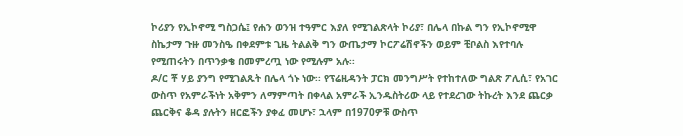ኮሪያን የኢኮኖሚ ግስጋሴ፤ የሐን ወንዝ ተዓምር እያለ የሚገልጽላት ኮሪያ፣ በሌላ በኩል ግን የኢኮኖሚዋ ስኬታማ ጉዙ መንስዔ በቀደምቱ ጊዜ ትልልቅ ግን ውጤታማ ኮርፖሬሽኖችን ወይም ቺቦልስ እየተባሉ የሚጠሩትን በጥንቃቄ በመምረጧ ነው የሚሉም አሉ፡፡
ዶ/ር ቾ ሃይ ያንግ የሚገልጹት በሌላ ጎኑ ነው፡፡ የፕሬዚዳንት ፓርክ መንግሥት የተከተለው ግልጽ ፖሊሲ፣ የአገር ውስጥ የአምራችነት አቅምን ለማምጣት በቀላል አምራች ኢንዱስትሪው ላይ የተደረገው ትኩረት እንደ ጨርቃ ጨርቅና ቆዳ ያሉትን ዘርፎችን ያቀፈ መሆኑ፣ ኋላም በ1970ዎቹ ውስጥ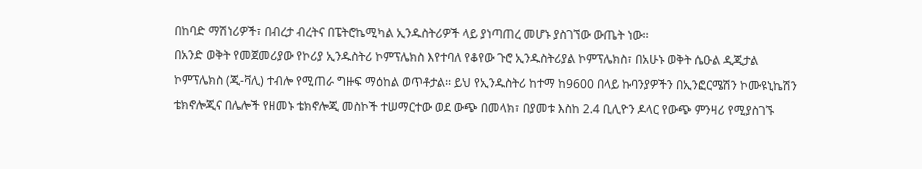በከባድ ማሽነሪዎች፣ በብረታ ብረትና በፔትሮኬሚካል ኢንዱስትሪዎች ላይ ያነጣጠረ መሆኑ ያስገኘው ውጤት ነው፡፡
በአንድ ወቅት የመጀመሪያው የኮሪያ ኢንዱስትሪ ኮምፕሌክስ እየተባለ የቆየው ጉሮ ኢንዱስትሪያል ኮምፕሌክስ፣ በአሁኑ ወቅት ሴዑል ዲጂታል ኮምፕሌክስ (ጂ-ቫሊ) ተብሎ የሚጠራ ግዙፍ ማዕከል ወጥቶታል፡፡ ይህ የኢንዱስትሪ ከተማ ከ9600 በላይ ኩባንያዎችን በኢንፎርሜሽን ኮሙዩኒኬሽን ቴክኖሎጂና በሌሎች የዘመኑ ቴክኖሎጂ መስኮች ተሠማርተው ወደ ውጭ በመላክ፣ በያመቱ እስከ 2.4 ቢሊዮን ዶላር የውጭ ምንዛሪ የሚያስገኙ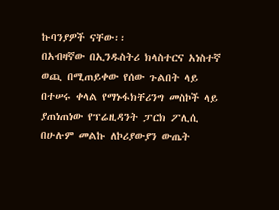ኩባንያዎች ናቸው፡፡
በአብዛኛው በኢንዱስትሪ ክላስተርና አነስተኛ ወጪ በሚጠይቀው የሰው ጉልበት ላይ በተሠሩ ቀላል የማኑፋክቸሪንግ መስኮች ላይ ያጠነጠነው የፕሬዚዳንት ፓርክ ፖሊሲ በሁሉም መልኩ ለኮሪያውያን ውጤት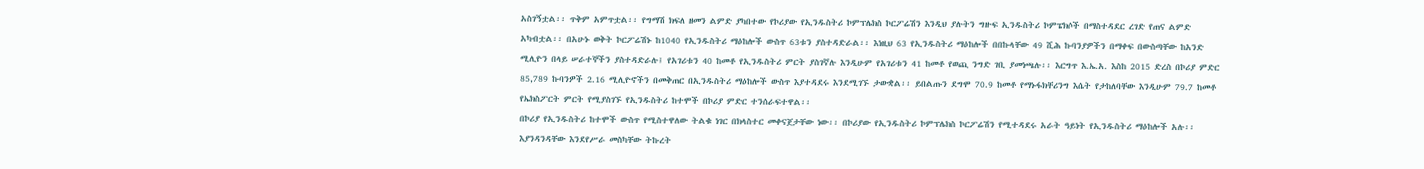አስገኝቷል፡፡ ጥቅም አምጥቷል፡፡ የግማሽ ክፍለ ዘመን ልምድ ያካበተው የኮሪያው የኢንዱስትሪ ኮምፕሌክስ ኮርፖሬሽን እንዲህ ያሉትን ግዙፍ ኢንዱስትሪ ኮምፔክሶች በማስተዳደር ረገድ የጠና ልምድ አካብቷል፡፡ በአሁኑ ወቅት ኮርፖሬሽኑ ከ1040 የኢንዱስትሪ ማዕከሎች ውስጥ 63ቱን ያስተዳድራል፡፡ እነዚህ 63 የኢንዱስትሪ ማዕከሎች በበኩላቸው 49 ሺሕ ኩባንያዎችን በማቀፍ በውስጣቸው ከአንድ ሚሊዮን በላይ ሠራተኞችን ያስተዳድራሉ፤ የአገሪቱን 40 ከመቶ የኢንዱስትሪ ምርት ያስገኛሉ እንዲሁም የአገሪቱን 41 ከመቶ የወጪ ንግድ ገቢ ያመነጫሉ፡፡ እርግጥ እ.ኤ.አ. እስከ 2015 ድረስ በኮሪያ ምድር 85,789 ኩባንዎች 2.16 ሚሊዮኖችን በመቅጠር በኢንዱስትሪ ማዕከሎች ውስጥ እያተዳደሩ እንደሚገኙ ታውቋል፡፡ ይበልጡን ደግሞ 70.9 ከመቶ የማኑፋክቸሪንግ እሴት የታከለባቸው እንዲሁም 79.7 ከመቶ የኤክስፖርት ምርት የሚያስገኙ የኢንዱስትሪ ከተሞች በኮሪያ ምድር ተንሰራፍተዋል፡፡
በኮሪያ የኢንዱስትሪ ከተሞች ውስጥ የሚስተዋለው ትልቁ ነገር በክላስተር መቀናጀታቸው ነው፡፡ በኮሪያው የኢንዱስትሪ ኮምፕሌክስ ኮርፖሬሽን የሚተዳደሩ አራት ዓይነት የኢንዱስትሪ ማዕከሎች አሉ፡፡ እያንዳንዳቸው እንደየሥራ መስካቸው ትኩረት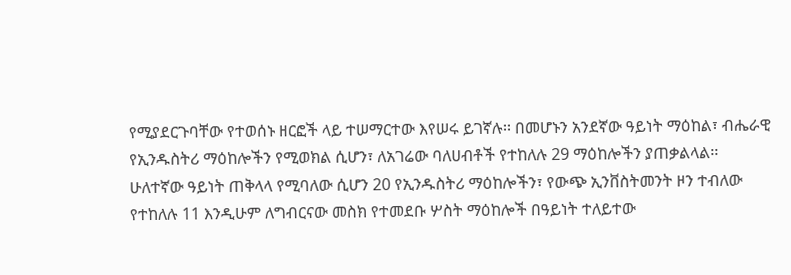የሚያደርጉባቸው የተወሰኑ ዘርፎች ላይ ተሠማርተው እየሠሩ ይገኛሉ፡፡ በመሆኑን አንደኛው ዓይነት ማዕከል፣ ብሔራዊ የኢንዱስትሪ ማዕከሎችን የሚወክል ሲሆን፣ ለአገሬው ባለሀብቶች የተከለሉ 29 ማዕከሎችን ያጠቃልላል፡፡ ሁለተኛው ዓይነት ጠቅላላ የሚባለው ሲሆን 20 የኢንዱስትሪ ማዕከሎችን፣ የውጭ ኢንቨስትመንት ዞን ተብለው የተከለሉ 11 እንዲሁም ለግብርናው መስክ የተመደቡ ሦስት ማዕከሎች በዓይነት ተለይተው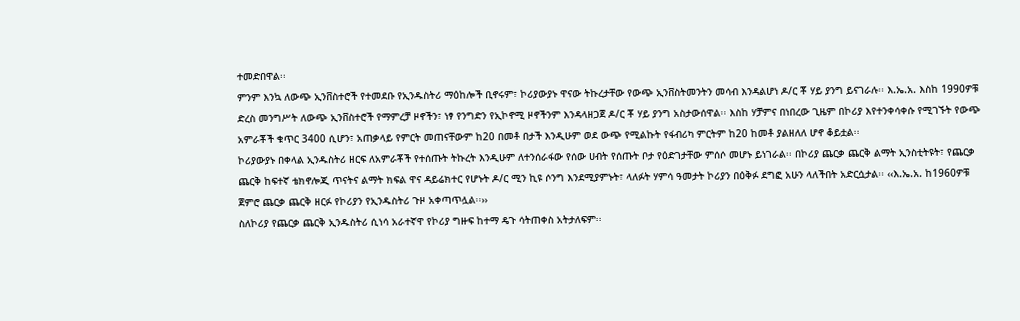ተመድበዋል፡፡
ምንም እንኳ ለውጭ ኢንቨስተሮች የተመደቡ የኢንዱስትሪ ማዕከሎች ቢኖሩም፣ ኮሪያውያኑ ዋናው ትኩረታቸው የውጭ ኢንቨስትመንትን መሳብ እንዳልሆነ ዶ/ር ቾ ሃይ ያንግ ይናገራሉ፡፡ እ.ኤ.አ. እስከ 1990ዎቹ ድረስ መንግሥት ለውጭ ኢንቨስተሮች የማምረቻ ዞኖችን፣ ነፃ የንግድን የኢኮኖሚ ዞኖችንም እንዳላዘጋጀ ዶ/ር ቾ ሃይ ያንግ አስታውሰዋል፡፡ እስከ ሃቻምና በነበረው ጊዜም በኮሪያ እየተንቀሳቀሱ የሚገኙት የውጭ አምራቾች ቁጥር 3400 ሲሆን፣ አጠቃላይ የምርት መጠናቸውም ከ20 በመቶ በታች እንዲሁም ወደ ውጭ የሚልኩት የፋብሪካ ምርትም ከ20 ከመቶ ያልዘለለ ሆኖ ቆይቷል፡፡
ኮሪያውያኑ በቀላል ኢንዱስትሪ ዘርፍ ለአምራቾች የተሰጡት ትኩረት እንዲሁም ለተንሰራፋው የሰው ሀብት የሰጡት ቦታ የዕድገታቸው ምሰሶ መሆኑ ይነገራል፡፡ በኮሪያ ጨርቃ ጨርቅ ልማት ኢንስቲትዩት፣ የጨርቃ ጨርቅ ከፍተኛ ቴክኖሎጂ ጥናትና ልማት ክፍል ዋና ዳይሬክተር የሆኑት ዶ/ር ሚን ኪዩ ሶንግ እንደሚያምኑት፣ ላለፉት ሃምሳ ዓመታት ኮሪያን በዕቅፉ ደግፎ አሁን ላለችበት አድርሷታል፡፡ ‹‹እ.ኤ.አ. ከ1960ዎቹ ጀምሮ ጨርቃ ጨርቅ ዘርፉ የኮሪያን የኢንዱስትሪ ጉዞ አቀጣጥሏል፡፡››
ስለኮሪያ የጨርቃ ጨርቅ ኢንዱስትሪ ሲነሳ አራተኛዋ የኮሪያ ግዙፍ ከተማ ዴጉ ሳትጠቀስ አትታለፍም፡፡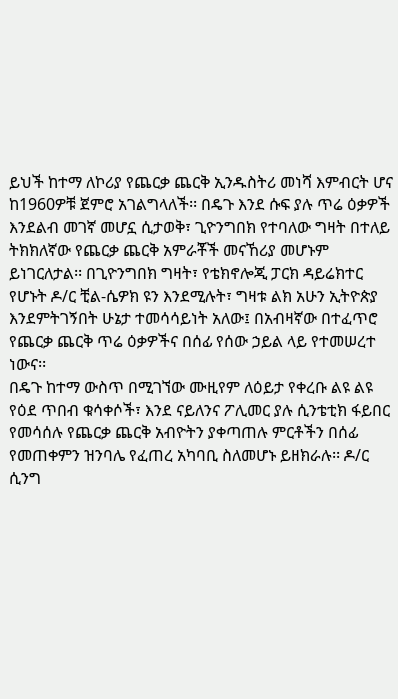ይህች ከተማ ለኮሪያ የጨርቃ ጨርቅ ኢንዱስትሪ መነሻ እምብርት ሆና ከ1960ዎቹ ጀምሮ አገልግላለች፡፡ በዴጉ እንደ ሱፍ ያሉ ጥሬ ዕቃዎች እንደልብ መገኛ መሆኗ ሲታወቅ፣ ጊዮንግበክ የተባለው ግዛት በተለይ ትክክለኛው የጨርቃ ጨርቅ አምራቾች መናኸሪያ መሆኑም ይነገርለታል፡፡ በጊዮንግበክ ግዛት፣ የቴክኖሎጂ ፓርክ ዳይሬክተር የሆኑት ዶ/ር ቺል-ሴዎክ ዩን እንደሚሉት፣ ግዛቱ ልክ አሁን ኢትዮጵያ እንደምትገኝበት ሁኔታ ተመሳሳይነት አለው፤ በአብዛኛው በተፈጥሮ የጨርቃ ጨርቅ ጥሬ ዕቃዎችና በሰፊ የሰው ኃይል ላይ የተመሠረተ ነውና፡፡
በዴጉ ከተማ ውስጥ በሚገኘው ሙዚየም ለዕይታ የቀረቡ ልዩ ልዩ የዕደ ጥበብ ቁሳቀሶች፣ እንደ ናይለንና ፖሊመር ያሉ ሲንቴቲክ ፋይበር የመሳሰሉ የጨርቃ ጨርቅ አብዮትን ያቀጣጠሉ ምርቶችን በሰፊ የመጠቀምን ዝንባሌ የፈጠረ አካባቢ ስለመሆኑ ይዘክራሉ፡፡ ዶ/ር ሲንግ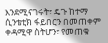እንደሚናገሩት፣ ዴጉ ከተማ ሲንቴቲክ ፋይበርን በመጠቀም ቀዳሚዋ ስትሆን፣ የመጠቁ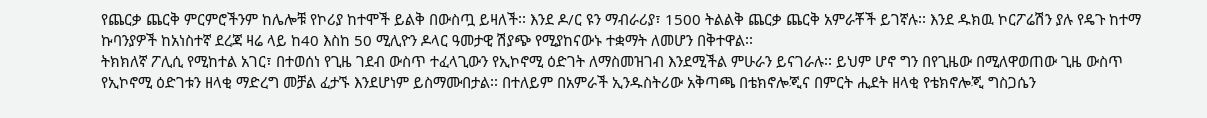የጨርቃ ጨርቅ ምርምሮችንም ከሌሎቹ የኮሪያ ከተሞች ይልቅ በውስጧ ይዛለች፡፡ እንደ ዶ/ር ዩን ማብራሪያ፣ 1500 ትልልቅ ጨርቃ ጨርቅ አምራቾች ይገኛሉ፡፡ እንደ ዱክዉ ኮርፖሬሽን ያሉ የዴጉ ከተማ ኩባንያዎች ከአነስተኛ ደረጃ ዛሬ ላይ ከ40 እስከ 50 ሚሊዮን ዶላር ዓመታዊ ሽያጭ የሚያከናውኑ ተቋማት ለመሆን በቅተዋል፡፡
ትክክለኛ ፖሊሲ የሚከተል አገር፣ በተወሰነ የጊዜ ገደብ ውስጥ ተፈላጊውን የኢኮኖሚ ዕድገት ለማስመዝገብ እንደሚችል ምሁራን ይናገራሉ፡፡ ይህም ሆኖ ግን በየጊዜው በሚለዋወጠው ጊዜ ውስጥ የኢኮኖሚ ዕድገቱን ዘላቂ ማድረግ መቻል ፈታኙ እንደሆነም ይስማሙበታል፡፡ በተለይም በአምራች ኢንዱስትሪው አቅጣጫ በቴክኖሎጂና በምርት ሒደት ዘላቂ የቴክኖሎጂ ግስጋሴን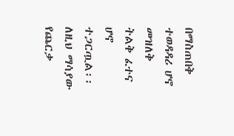በማስጠበቅ ተወዳዳሪ ሆኖ መዝለቅ ትልቅ ፈተና ሆኖ ተጋርጧል፡፡
ለዚህ ማሳያው የጨርቃ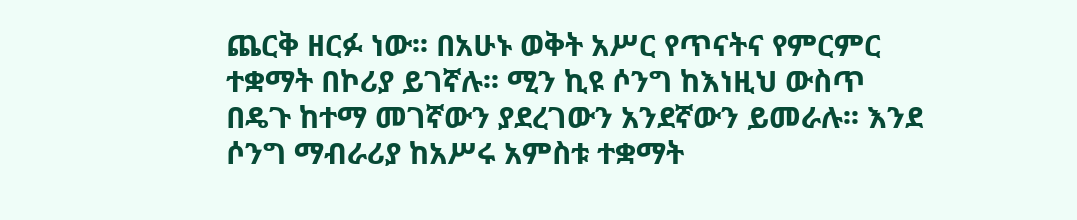ጨርቅ ዘርፉ ነው፡፡ በአሁኑ ወቅት አሥር የጥናትና የምርምር ተቋማት በኮሪያ ይገኛሉ፡፡ ሚን ኪዩ ሶንግ ከእነዚህ ውስጥ በዴጉ ከተማ መገኛውን ያደረገውን አንደኛውን ይመራሉ፡፡ እንደ ሶንግ ማብራሪያ ከአሥሩ አምስቱ ተቋማት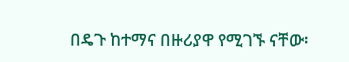በዴጉ ከተማና በዙሪያዋ የሚገኙ ናቸው፡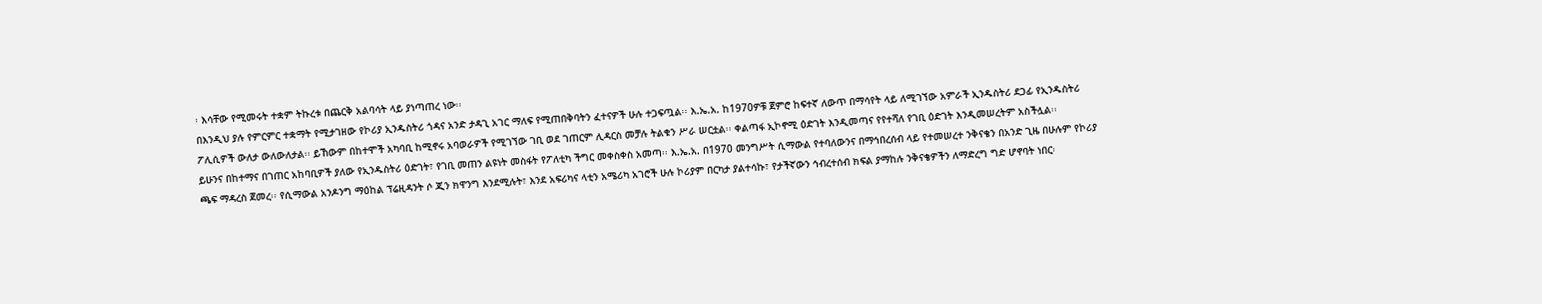፡ እሳቸው የሚመሩት ተቋም ትኩረቱ በጨርቅ አልባሳት ላይ ያነጣጠረ ነው፡፡
በእንዲህ ያሉ የምርምር ተቋማት የሚታገዘው የኮሪያ ኢንዱስትሪ ጎዳና አንድ ታዳጊ አገር ማለፍ የሚጠበቅባትን ፈተናዎች ሁሉ ተጋፍጧል፡፡ እ.ኤ.አ. ከ1970ዎቹ ጀምሮ ከፍተኛ ለውጥ በማሳየት ላይ ለሚገኘው አምራች ኢንዱስትሪ ደጋፊ የኢንዱስትሪ ፖሊሲዎች ውለታ ውለውለታል፡፡ ይኸውም በከተሞች አካባቢ ከሚኖሩ አባወራዎች የሚገኘው ገቢ ወደ ገጠርም ሊዳርስ መቻሉ ትልቁን ሥራ ሠርቷል፡፡ ቀልጣፋ ኢኮኖሚ ዕድገት እንዲመጣና የየተሻለ የገቢ ዕድገት እንዲመሠረትም አስችሏል፡፡
ይሁንና በከተማና በገጠር አከባቢዎች ያለው የኢንዱስትሪ ዕድገት፣ የገቢ መጠን ልዩነት መስፋት የፖለቲካ ችግር መቀስቀስ አመጣ፡፡ እ.ኤ.አ. በ1970 መንግሥት ሲማውል የተባለውንና በማኅበረሰብ ላይ የተመሠረተ ንቅናቄን በአንድ ጊዜ በሁሉም የኮሪያ ጫፍ ማዳረስ ጀመረ፡፡ የሲማውል አንዶንግ ማዕከል ፕሬዚዳንት ሶ ጂን ክዋንግ እንደሚሉት፣ እንደ አፍሪካና ላቲን አሜሪካ አገሮች ሁሉ ኮሪያም በርካታ ያልተሳኩ፣ የታችኛውን ኅብረተሰብ ክፍል ያማከሉ ንቅናቄዎችን ለማድረግ ግድ ሆኖባት ነበር፡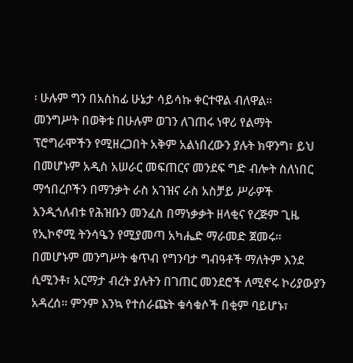፡ ሁሉም ግን በአስከፊ ሁኔታ ሳይሳኩ ቀርተዋል ብለዋል፡፡
መንግሥት በወቅቱ በሁሉም ወገን ለገጠሩ ነዋሪ የልማት ፕሮግራሞችን የሚዘረጋበት አቅም አልነበረውን ያሉት ክዋንግ፣ ይህ በመሆኑም አዲስ አሠራር መፍጠርና መንደፍ ግድ ብሎት ስለነበር ማኅበረቦችን በማንቃት ራስ አገዝና ራስ አስቻይ ሥራዎች እንዲጎለብቱ የሕዝቡን መንፈስ በማነቃቃት ዘላቂና የረጅም ጊዜ የኢኮኖሚ ትንሳዔን የሚያመጣ አካሔድ ማራመድ ጀመሩ፡፡ በመሆኑም መንግሥት ቁጥብ የግንባታ ግብዓቶች ማለትም እንደ ሲሚንቶ፣ አርማታ ብረት ያሉትን በገጠር መንደሮች ለሚኖሩ ኮሪያውያን አዳረሰ፡፡ ምንም እንኳ የተሰራጩት ቁሳቁሶች በቂም ባይሆኑ፣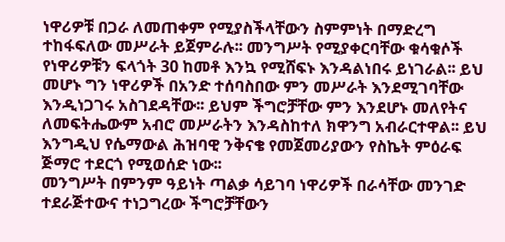ነዋሪዎቹ በጋራ ለመጠቀም የሚያስችላቸውን ስምምነት በማድረግ ተከፋፍለው መሥራት ይጀምራሉ፡፡ መንግሥት የሚያቀርባቸው ቁሳቁሶች የነዋሪዎቹን ፍላጎት 30 ከመቶ እንኳ የሚሸፍኑ እንዳልነበሩ ይነገራል፡፡ ይህ መሆኑ ግን ነዋሪዎች በአንድ ተሰባስበው ምን መሥራት እንደሚገባቸው እንዲነጋገሩ አስገደዳቸው፡፡ ይህም ችግሮቻቸው ምን እንደሆኑ መለየትና ለመፍትሔውም አብሮ መሥራትን እንዳስከተለ ክዋንግ አብራርተዋል፡፡ ይህ እንግዲህ የሴማውል ሕዝባዊ ንቅናቄ የመጀመሪያውን የስኬት ምዕራፍ ጅማሮ ተደርጎ የሚወሰድ ነው፡፡
መንግሥት በምንም ዓይነት ጣልቃ ሳይገባ ነዋሪዎች በራሳቸው መንገድ ተደራጅተውና ተነጋግረው ችግሮቻቸውን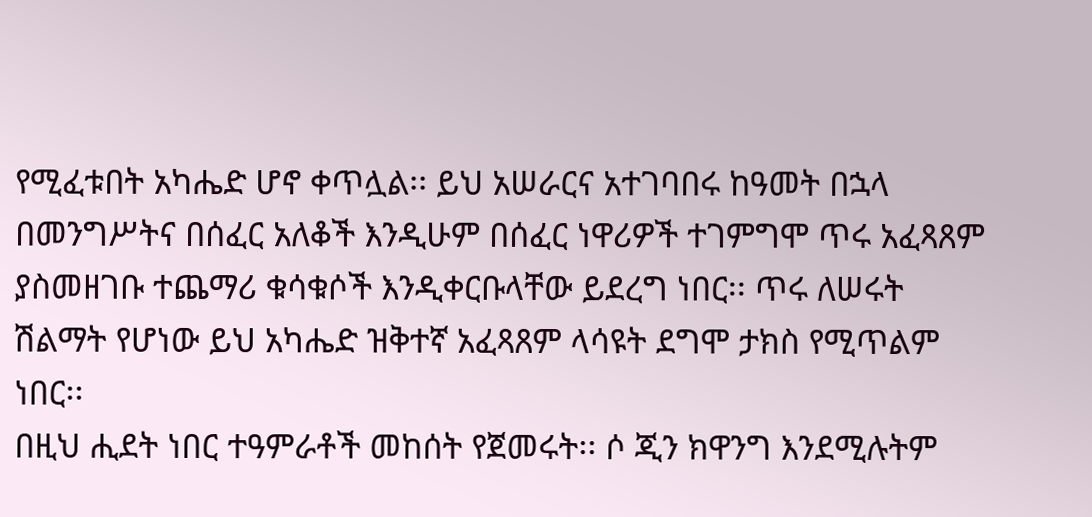የሚፈቱበት አካሔድ ሆኖ ቀጥሏል፡፡ ይህ አሠራርና አተገባበሩ ከዓመት በኋላ በመንግሥትና በሰፈር አለቆች እንዲሁም በሰፈር ነዋሪዎች ተገምግሞ ጥሩ አፈጻጸም ያስመዘገቡ ተጨማሪ ቁሳቁሶች እንዲቀርቡላቸው ይደረግ ነበር፡፡ ጥሩ ለሠሩት ሽልማት የሆነው ይህ አካሔድ ዝቅተኛ አፈጻጸም ላሳዩት ደግሞ ታክስ የሚጥልም ነበር፡፡
በዚህ ሒደት ነበር ተዓምራቶች መከሰት የጀመሩት፡፡ ሶ ጂን ክዋንግ እንደሚሉትም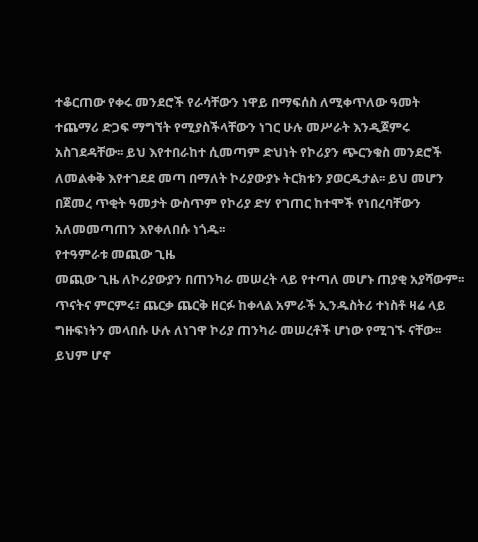ተቆርጠው የቀሩ መንደሮች የራሳቸውን ነዋይ በማፍሰስ ለሚቀጥለው ዓመት ተጨማሪ ድጋፍ ማግኘት የሚያስችላቸውን ነገር ሁሉ መሥራት እንዲጀምሩ አስገደዳቸው፡፡ ይህ እየተበራከተ ሲመጣም ድህነት የኮሪያን ጭርንቁስ መንደሮች ለመልቀቅ እየተገደደ መጣ በማለት ኮሪያውያኑ ትርክቱን ያወርዱታል፡፡ ይህ መሆን በጀመረ ጥቂት ዓመታት ውስጥም የኮሪያ ድሃ የገጠር ከተሞች የነበረባቸውን አለመመጣጠን እየቀለበሱ ነጎዱ፡፡
የተዓምራቱ መጪው ጊዜ
መጪው ጊዜ ለኮሪያውያን በጠንካራ መሠረት ላይ የተጣለ መሆኑ ጠያቂ አያሻውም፡፡ ጥናትና ምርምሩ፣ ጨርቃ ጨርቅ ዘርፉ ከቀላል አምራች ኢንዱስትሪ ተነስቶ ዛሬ ላይ ግዙፍነትን መላበሱ ሁሉ ለነገዋ ኮሪያ ጠንካራ መሠረቶች ሆነው የሚገኙ ናቸው፡፡ ይህም ሆኖ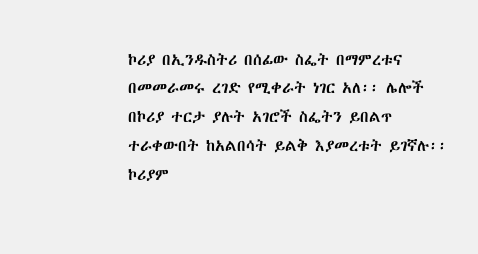ኮሪያ በኢንዱስትሪ በሰፊው ስፌት በማምረቱና በመመራመሩ ረገድ የሚቀራት ነገር አለ፡፡ ሌሎች በኮሪያ ተርታ ያሉት አገሮች ስፌትን ይበልጥ ተራቀውበት ከአልበሳት ይልቅ እያመረቱት ይገኛሉ፡፡ ኮሪያም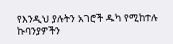የእንዲህ ያሉትን አገሮች ዱካ የሚከተሉ ኩባንያዎችን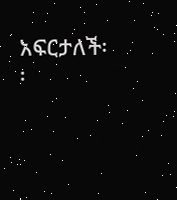አፍርታለች፡፡